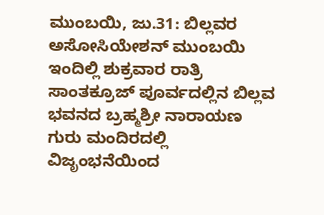ಮುಂಬಯಿ, ಜು.31: ಬಿಲ್ಲವರ ಅಸೋಸಿಯೇಶನ್ ಮುಂಬಯಿ ಇಂದಿಲ್ಲಿ ಶುಕ್ರವಾರ ರಾತ್ರಿ ಸಾಂತಕ್ರೂಜ್ ಪೂರ್ವದಲ್ಲಿನ ಬಿಲ್ಲವ ಭವನದ ಬ್ರಹ್ಮಶ್ರೀ ನಾರಾಯಣ ಗುರು ಮಂದಿರದಲ್ಲಿ ವಿಜೃಂಭನೆಯಿಂದ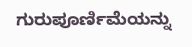ಗುರುಪೂರ್ಣಿಮೆಯನ್ನು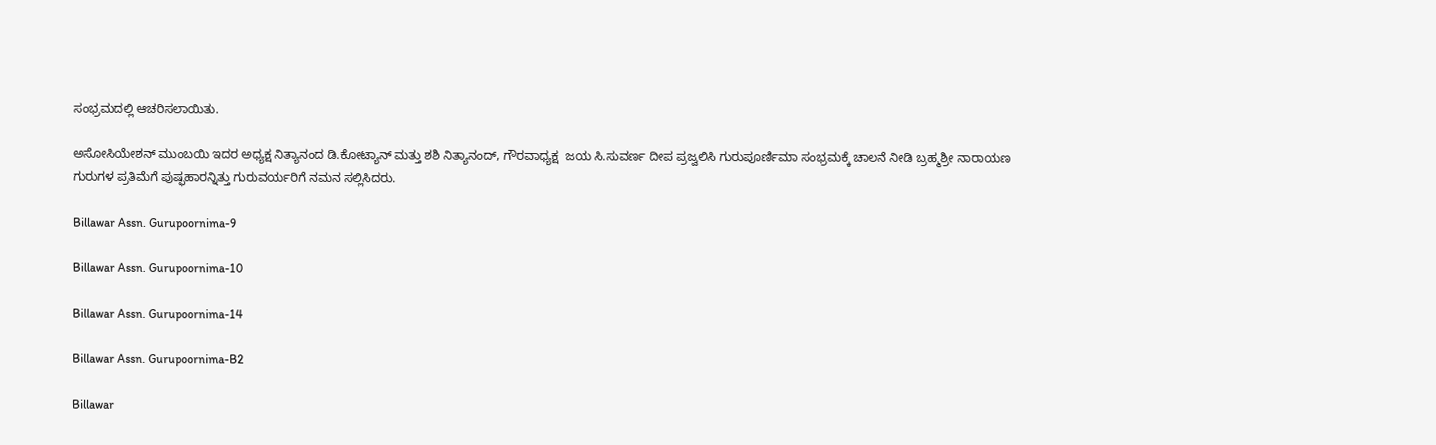ಸಂಭ್ರಮದಲ್ಲಿ ಆಚರಿಸಲಾಯಿತು.

ಅಸೋಸಿಯೇಶನ್ ಮುಂಬಯಿ ಇದರ ಅಧ್ಯಕ್ಷ ನಿತ್ಯಾನಂದ ಡಿ.ಕೋಟ್ಯಾನ್ ಮತ್ತು ಶಶಿ ನಿತ್ಯಾನಂದ್, ಗೌರವಾಧ್ಯಕ್ಷ  ಜಯ ಸಿ.ಸುವರ್ಣ ದೀಪ ಪ್ರಜ್ವಲಿಸಿ ಗುರುಪೂರ್ಣಿಮಾ ಸಂಭ್ರಮಕ್ಕೆ ಚಾಲನೆ ನೀಡಿ ಬ್ರಹ್ಮಶ್ರೀ ನಾರಾಯಣ ಗುರುಗಳ ಪ್ರತಿಮೆಗೆ ಪುಷ್ಫಹಾರನ್ನಿತ್ತು ಗುರುವರ್ಯರಿಗೆ ನಮನ ಸಲ್ಲಿಸಿದರು.

Billawar Assn. Gurupoornima-9

Billawar Assn. Gurupoornima-10

Billawar Assn. Gurupoornima-14

Billawar Assn. Gurupoornima-B2

Billawar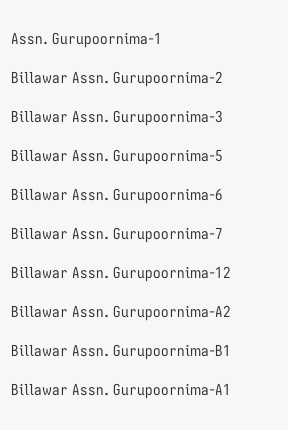Assn. Gurupoornima-1

Billawar Assn. Gurupoornima-2

Billawar Assn. Gurupoornima-3

Billawar Assn. Gurupoornima-5

Billawar Assn. Gurupoornima-6

Billawar Assn. Gurupoornima-7

Billawar Assn. Gurupoornima-12

Billawar Assn. Gurupoornima-A2

Billawar Assn. Gurupoornima-B1

Billawar Assn. Gurupoornima-A1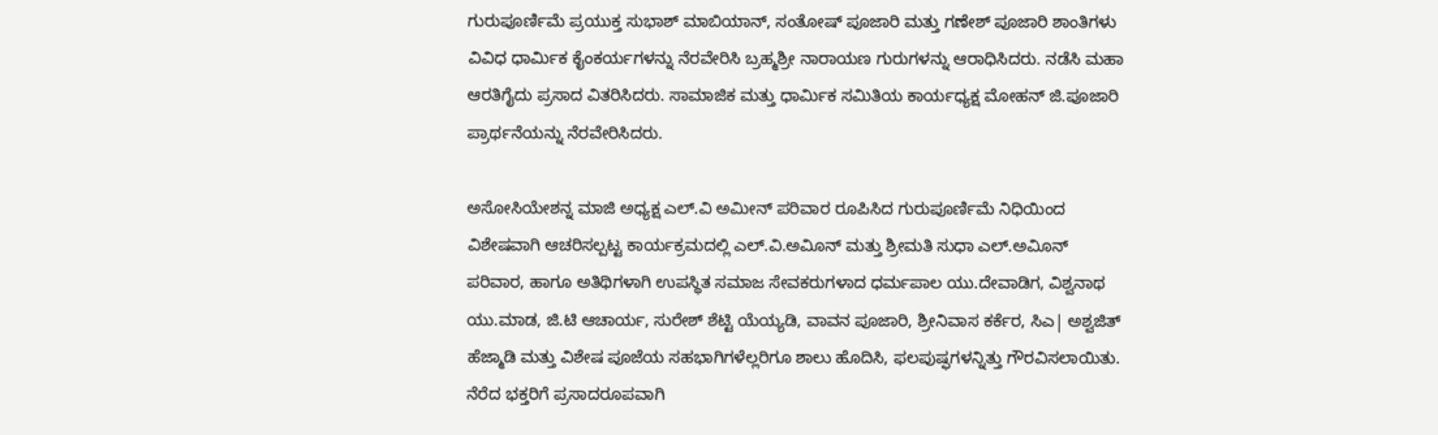ಗುರುಪೂರ್ಣಿಮೆ ಪ್ರಯುಕ್ತ ಸುಭಾಶ್ ಮಾಬಿಯಾನ್, ಸಂತೋಷ್ ಪೂಜಾರಿ ಮತ್ತು ಗಣೇಶ್ ಪೂಜಾರಿ ಶಾಂತಿಗಳು ವಿವಿಧ ಧಾರ್ಮಿಕ ಕೈಂಕರ್ಯಗಳನ್ನು ನೆರವೇರಿಸಿ ಬ್ರಹ್ಮಶ್ರೀ ನಾರಾಯಣ ಗುರುಗಳನ್ನು ಆರಾಧಿಸಿದರು. ನಡೆಸಿ ಮಹಾ ಆರತಿಗೈದು ಪ್ರಸಾದ ವಿತರಿಸಿದರು. ಸಾಮಾಜಿಕ ಮತ್ತು ಧಾರ್ಮಿಕ ಸಮಿತಿಯ ಕಾರ್ಯಧ್ಯಕ್ಷ ಮೋಹನ್ ಜಿ.ಪೂಜಾರಿ ಪ್ರಾರ್ಥನೆಯನ್ನು ನೆರವೇರಿಸಿದರು.

ಅಸೋಸಿಯೇಶನ್ನ ಮಾಜಿ ಅಧ್ಯಕ್ಷ ಎಲ್.ವಿ ಅಮೀನ್ ಪರಿವಾರ ರೂಪಿಸಿದ ಗುರುಪೂರ್ಣಿಮೆ ನಿಧಿಯಿಂದ ವಿಶೇಷವಾಗಿ ಆಚರಿಸಲ್ಪಟ್ಟ ಕಾರ್ಯಕ್ರಮದಲ್ಲಿ ಎಲ್.ವಿ.ಅವಿೂನ್ ಮತ್ತು ಶ್ರೀಮತಿ ಸುಧಾ ಎಲ್.ಅವಿೂನ್ ಪರಿವಾರ, ಹಾಗೂ ಅತಿಥಿಗಳಾಗಿ ಉಪಸ್ಥಿತ ಸಮಾಜ ಸೇವಕರುಗಳಾದ ಧರ್ಮಪಾಲ ಯು.ದೇವಾಡಿಗ, ವಿಶ್ವನಾಥ ಯು.ಮಾಡ, ಜಿ.ಟಿ ಆಚಾರ್ಯ, ಸುರೇಶ್ ಶೆಟ್ಟಿ ಯೆಯ್ಯಡಿ, ವಾವನ ಪೂಜಾರಿ, ಶ್ರೀನಿವಾಸ ಕರ್ಕೆರ, ಸಿಎ| ಅಶ್ವಜಿತ್ ಹೆಜ್ಮಾಡಿ ಮತ್ತು ವಿಶೇಷ ಪೂಜೆಯ ಸಹಭಾಗಿಗಳೆಲ್ಲರಿಗೂ ಶಾಲು ಹೊದಿಸಿ, ಫಲಪುಷ್ಫಗಳನ್ನಿತ್ತು ಗೌರವಿಸಲಾಯಿತು. ನೆರೆದ ಭಕ್ತರಿಗೆ ಪ್ರಸಾದರೂಪವಾಗಿ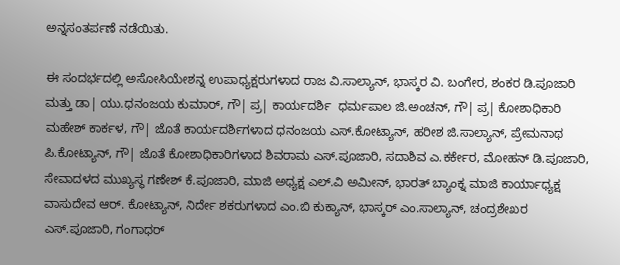ಅನ್ನಸಂತರ್ಪಣೆ ನಡೆಯಿತು.

ಈ ಸಂದರ್ಭದಲ್ಲಿ ಅಸೋಸಿಯೇಶನ್ನ ಉಪಾಧ್ಯಕ್ಷರುಗಳಾದ ರಾಜ ವಿ.ಸಾಲ್ಯಾನ್, ಭಾಸ್ಕರ ವಿ. ಬಂಗೇರ, ಶಂಕರ ಡಿ.ಪೂಜಾರಿ ಮತ್ತು ಡಾ| ಯು.ಧನಂಜಯ ಕುಮಾರ್, ಗೌ| ಪ್ರ| ಕಾರ್ಯದರ್ಶಿ  ಧರ್ಮಪಾಲ ಜಿ.ಅಂಚನ್, ಗೌ| ಪ್ರ| ಕೋಶಾಧಿಕಾರಿ ಮಹೇಶ್ ಕಾರ್ಕಳ, ಗೌ| ಜೊತೆ ಕಾರ್ಯದರ್ಶಿಗಳಾದ ಧನಂಜಯ ಎಸ್.ಕೋಟ್ಯಾನ್, ಹರೀಶ ಜಿ.ಸಾಲ್ಯಾನ್, ಪ್ರೇಮನಾಥ ಪಿ.ಕೋಟ್ಯಾನ್, ಗೌ| ಜೊತೆ ಕೋಶಾಧಿಕಾರಿಗಳಾದ ಶಿವರಾಮ ಎಸ್.ಪೂಜಾರಿ, ಸದಾಶಿವ ಎ.ಕರ್ಕೇರ, ಮೋಹನ್ ಡಿ.ಪೂಜಾರಿ, ಸೇವಾದಳದ ಮುಖ್ಯಸ್ಥ ಗಣೇಶ್ ಕೆ.ಪೂಜಾರಿ, ಮಾಜಿ ಅಧ್ಯಕ್ಷ ಎಲ್.ವಿ ಅಮೀನ್, ಭಾರತ್ ಬ್ಯಾಂಕ್ನ ಮಾಜಿ ಕಾರ್ಯಾಧ್ಯಕ್ಷ ವಾಸುದೇವ ಆರ್. ಕೋಟ್ಯಾನ್, ನಿರ್ದೇ ಶಕರುಗಳಾದ ಎಂ.ಬಿ ಕುಕ್ಯಾನ್, ಭಾಸ್ಕರ್ ಎಂ.ಸಾಲ್ಯಾನ್, ಚಂದ್ರಶೇಖರ ಎಸ್.ಪೂಜಾರಿ, ಗಂಗಾಧರ್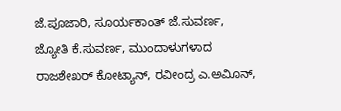ಜೆ.ಪೂಜಾರಿ, ಸೂರ್ಯಕಾಂತ್ ಜೆ.ಸುವರ್ಣ, ಜ್ಯೋತಿ ಕೆ.ಸುವರ್ಣ, ಮುಂದಾಳುಗಳಾದ ರಾಜಶೇಖರ್ ಕೋಟ್ಯಾನ್, ರವೀಂದ್ರ ಎ.ಅವಿೂನ್,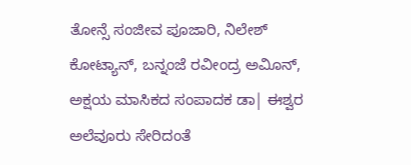ತೋನ್ಸೆ ಸಂಜೀವ ಪೂಜಾರಿ, ನಿಲೇಶ್ ಕೋಟ್ಯಾನ್, ಬನ್ನಂಜೆ ರವೀಂದ್ರ ಅವಿೂನ್, ಅಕ್ಷಯ ಮಾಸಿಕದ ಸಂಪಾದಕ ಡಾ| ಈಶ್ವರ ಅಲೆವೂರು ಸೇರಿದಂತೆ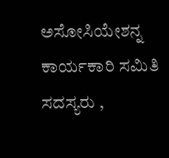ಅಸೋಸಿಯೇಶನ್ನ ಕಾರ್ಯಕಾರಿ ಸಮಿತಿ ಸದಸ್ಯರು ,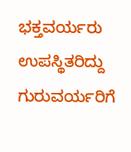ಭಕ್ತವರ್ಯರು ಉಪಸ್ಥಿತರಿದ್ದು ಗುರುವರ್ಯರಿಗೆ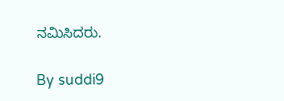ನಮಿಸಿದರು.

By suddi9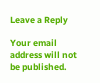Leave a Reply

Your email address will not be published.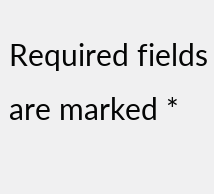Required fields are marked *